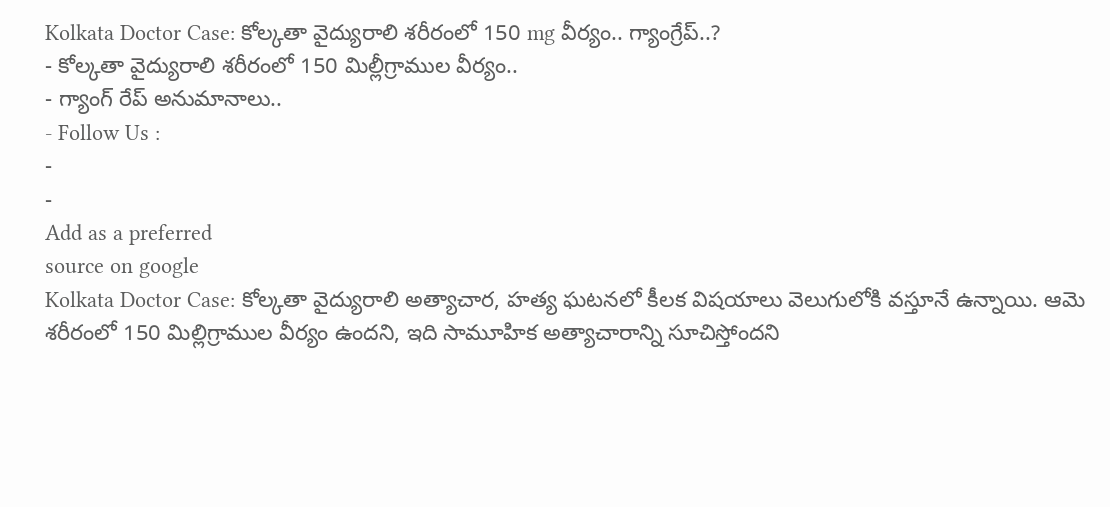Kolkata Doctor Case: కోల్కతా వైద్యురాలి శరీరంలో 150 mg వీర్యం.. గ్యాంగ్రేప్..?
- కోల్కతా వైద్యురాలి శరీరంలో 150 మిల్లీగ్రాముల వీర్యం..
- గ్యాంగ్ రేప్ అనుమానాలు..
- Follow Us :
-
-
Add as a preferred
source on google
Kolkata Doctor Case: కోల్కతా వైద్యురాలి అత్యాచార, హత్య ఘటనలో కీలక విషయాలు వెలుగులోకి వస్తూనే ఉన్నాయి. ఆమె శరీరంలో 150 మిల్లిగ్రాముల వీర్యం ఉందని, ఇది సామూహిక అత్యాచారాన్ని సూచిస్తోందని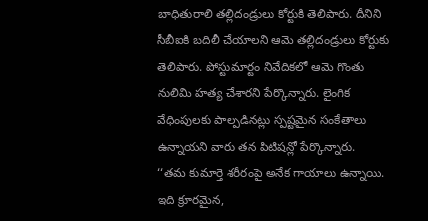బాధితురాలి తల్లిదండ్రులు కోర్టుకి తెలిపారు. దీనిని సీబీఐకి బదిలీ చేయాలని ఆమె తల్లిదండ్రులు కోర్టుకు తెలిపారు. పోస్టుమార్టం నివేదికలో ఆమె గొంతు నులిమి హత్య చేశారని పేర్కొన్నారు. లైంగిక వేధింపులకు పాల్పడినట్లు స్పష్టమైన సంకేతాలు ఉన్నాయని వారు తన పిటిషన్లో పేర్కొన్నారు.
‘‘తమ కుమార్తె శరీరంపై అనేక గాయాలు ఉన్నాయి. ఇది క్రూరమైన,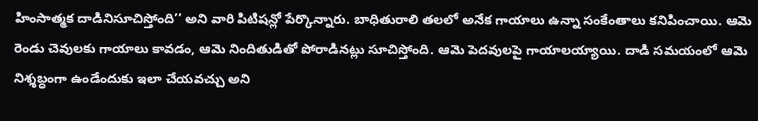హింసాత్మక దాడినిసూచిస్తోంది’’ అని వారి పిటిషన్లో పేర్కొన్నారు. బాధితురాలి తలలో అనేక గాయాలు ఉన్నా సంకేంతాలు కనిపించాయి. ఆమె రెండు చెవులకు గాయాలు కావడం, ఆమె నిందితుడితో పోరాడినట్లు సూచిస్తోంది. ఆమె పెదవులపై గాయాలయ్యాయి. దాడి సమయంలో ఆమె నిశ్శబ్ధంగా ఉండేందుకు ఇలా చేయవచ్చు అని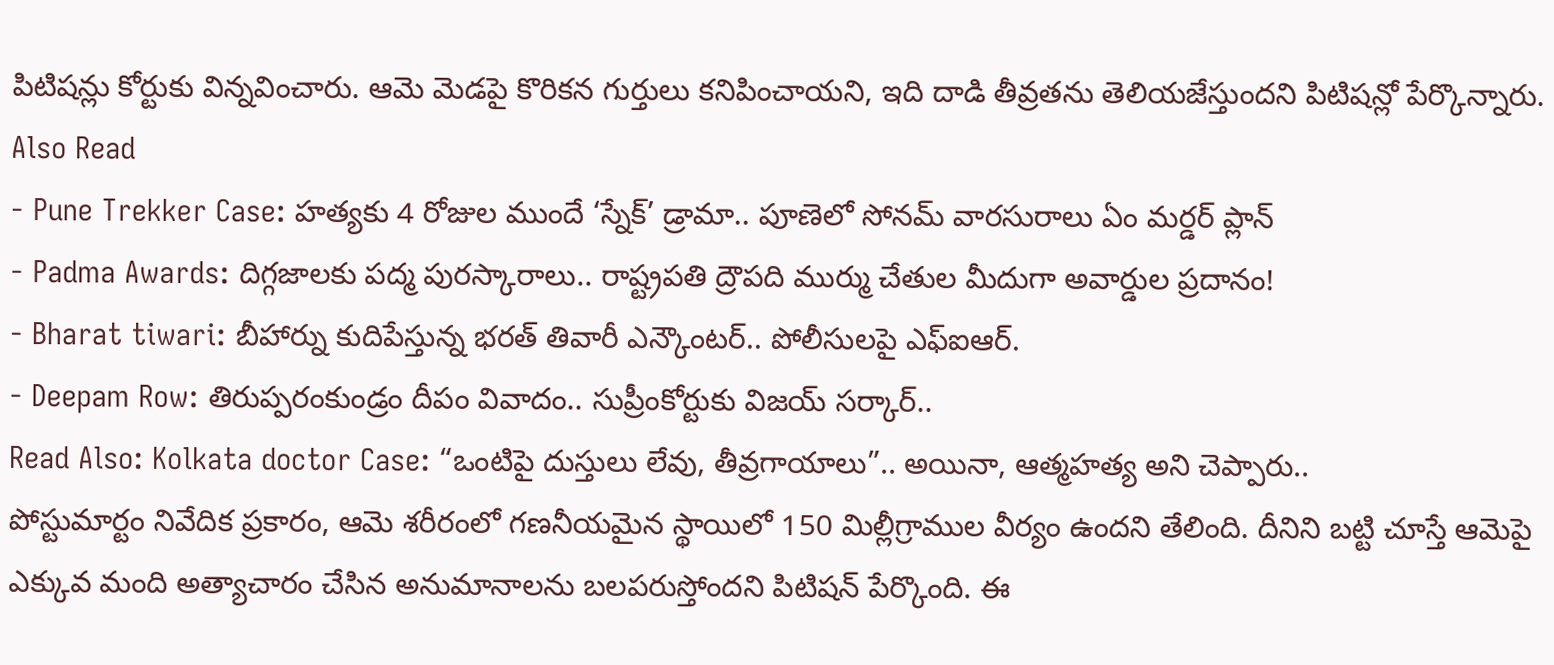పిటిషన్లు కోర్టుకు విన్నవించారు. ఆమె మెడపై కొరికన గుర్తులు కనిపించాయని, ఇది దాడి తీవ్రతను తెలియజేస్తుందని పిటిషన్లో పేర్కొన్నారు.
Also Read
- Pune Trekker Case: హత్యకు 4 రోజుల ముందే ‘స్నేక్’ డ్రామా.. పూణెలో సోనమ్ వారసురాలు ఏం మర్డర్ ప్లాన్
- Padma Awards: దిగ్గజాలకు పద్మ పురస్కారాలు.. రాష్ట్రపతి ద్రౌపది ముర్ము చేతుల మీదుగా అవార్డుల ప్రదానం!
- Bharat tiwari: బీహార్ను కుదిపేస్తున్న భరత్ తివారీ ఎన్కౌంటర్.. పోలీసులపై ఎఫ్ఐఆర్.
- Deepam Row: తిరుప్పరంకుండ్రం దీపం వివాదం.. సుప్రీంకోర్టుకు విజయ్ సర్కార్..
Read Also: Kolkata doctor Case: “ఒంటిపై దుస్తులు లేవు, తీవ్రగాయాలు”.. అయినా, ఆత్మహత్య అని చెప్పారు..
పోస్టుమార్టం నివేదిక ప్రకారం, ఆమె శరీరంలో గణనీయమైన స్థాయిలో 150 మిల్లీగ్రాముల వీర్యం ఉందని తేలింది. దీనిని బట్టి చూస్తే ఆమెపై ఎక్కువ మంది అత్యాచారం చేసిన అనుమానాలను బలపరుస్తోందని పిటిషన్ పేర్కొంది. ఈ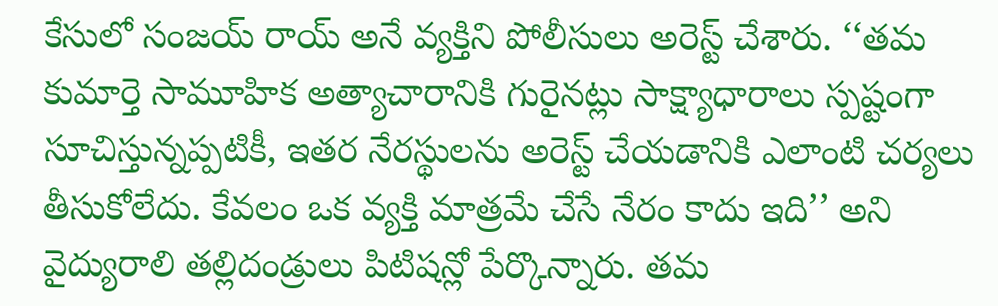కేసులో సంజయ్ రాయ్ అనే వ్యక్తిని పోలీసులు అరెస్ట్ చేశారు. ‘‘తమ కుమార్తె సామూహిక అత్యాచారానికి గురైనట్లు సాక్ష్యాధారాలు స్పష్టంగా సూచిస్తున్నప్పటికీ, ఇతర నేరస్థులను అరెస్ట్ చేయడానికి ఎలాంటి చర్యలు తీసుకోలేదు. కేవలం ఒక వ్యక్తి మాత్రమే చేసే నేరం కాదు ఇది’’ అని వైద్యురాలి తల్లిదండ్రులు పిటిషన్లో పేర్కొన్నారు. తమ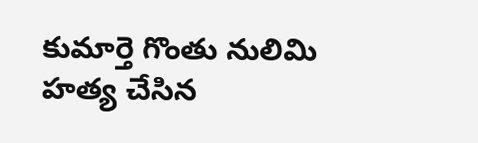కుమార్తె గొంతు నులిమి హత్య చేసిన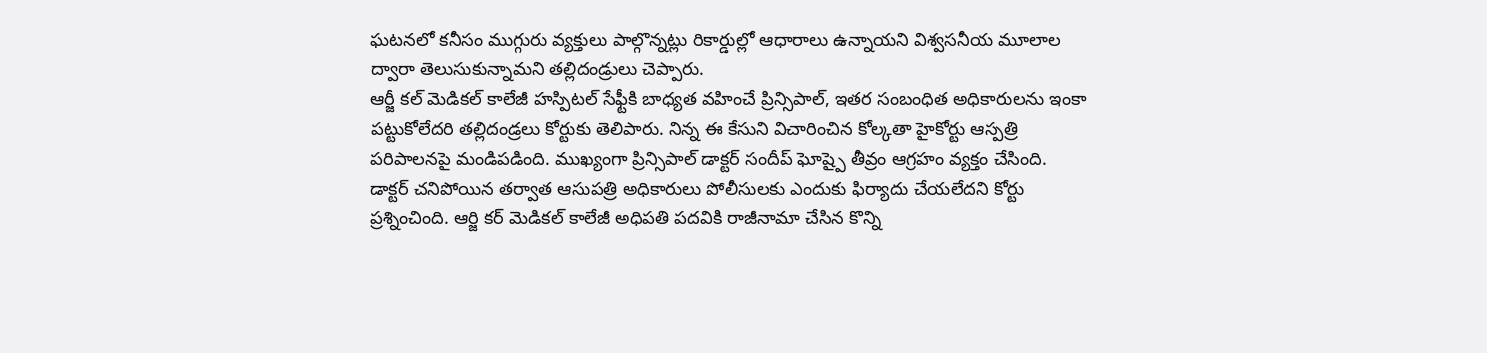ఘటనలో కనీసం ముగ్గురు వ్యక్తులు పాల్గొన్నట్లు రికార్డుల్లో ఆధారాలు ఉన్నాయని విశ్వసనీయ మూలాల ద్వారా తెలుసుకున్నామని తల్లిదండ్రులు చెప్పారు.
ఆర్జీ కల్ మెడికల్ కాలేజీ హస్పిటల్ సేఫ్టీకి బాధ్యత వహించే ప్రిన్సిపాల్, ఇతర సంబంధిత అధికారులను ఇంకా పట్టుకోలేదరి తల్లిదండ్రలు కోర్టుకు తెలిపారు. నిన్న ఈ కేసుని విచారించిన కోల్కతా హైకోర్టు ఆస్పత్రి పరిపాలనపై మండిపడింది. ముఖ్యంగా ప్రిన్సిపాల్ డాక్టర్ సందీప్ ఘోష్పై తీవ్రం ఆగ్రహం వ్యక్తం చేసింది. డాక్టర్ చనిపోయిన తర్వాత ఆసుపత్రి అధికారులు పోలీసులకు ఎందుకు ఫిర్యాదు చేయలేదని కోర్టు ప్రశ్నించింది. ఆర్జి కర్ మెడికల్ కాలేజీ అధిపతి పదవికి రాజీనామా చేసిన కొన్ని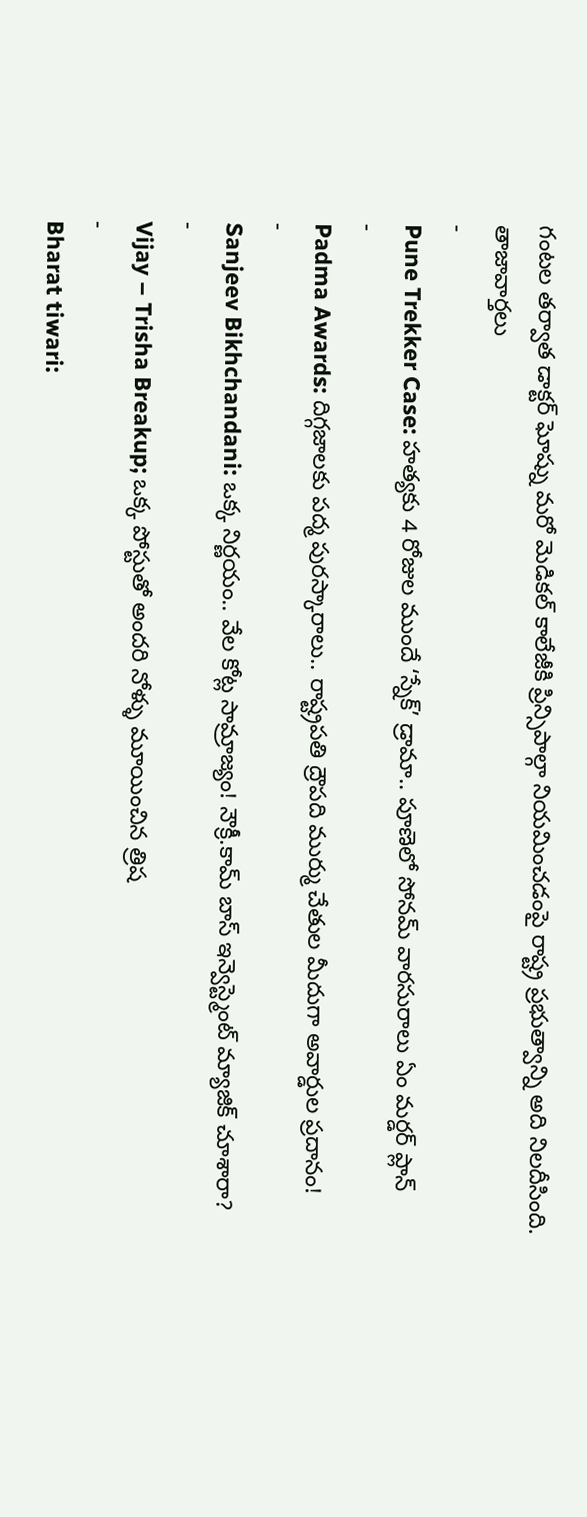గంటల తర్వాత డాక్టర్ ఘోష్ను మరో మెడికల్ కాలేజీకి ప్రిన్సిపాల్గా నియమించడంపై రాష్ట్ర ప్రభుత్వాన్ని అది నిలదీసింది.
తాజావార్తలు
-
Pune Trekker Case: హత్యకు 4 రోజుల ముందే ‘స్నేక్’ డ్రామా.. పూణెలో సోనమ్ వారసురాలు ఏం మర్డర్ ప్లాన్
-
Padma Awards: దిగ్గజాలకు పద్మ పురస్కారాలు.. రాష్ట్రపతి ద్రౌపది ముర్ము చేతుల మీదుగా అవార్డుల ప్రదానం!
-
Sanjeev Bikhchandani: ఒక్క నిర్ణయం.. వేల కోట్ల సామ్రాజ్యం! నౌక్రీ.కామ్ బాస్ ఇన్వెస్ట్మెంట్ మ్యాజిక్ చూశారా?
-
Vijay – Trisha Breakup; ఒక్క పోస్టుతో అందరి నోళ్ళు మూయించిన త్రిష
-
Bharat tiwari: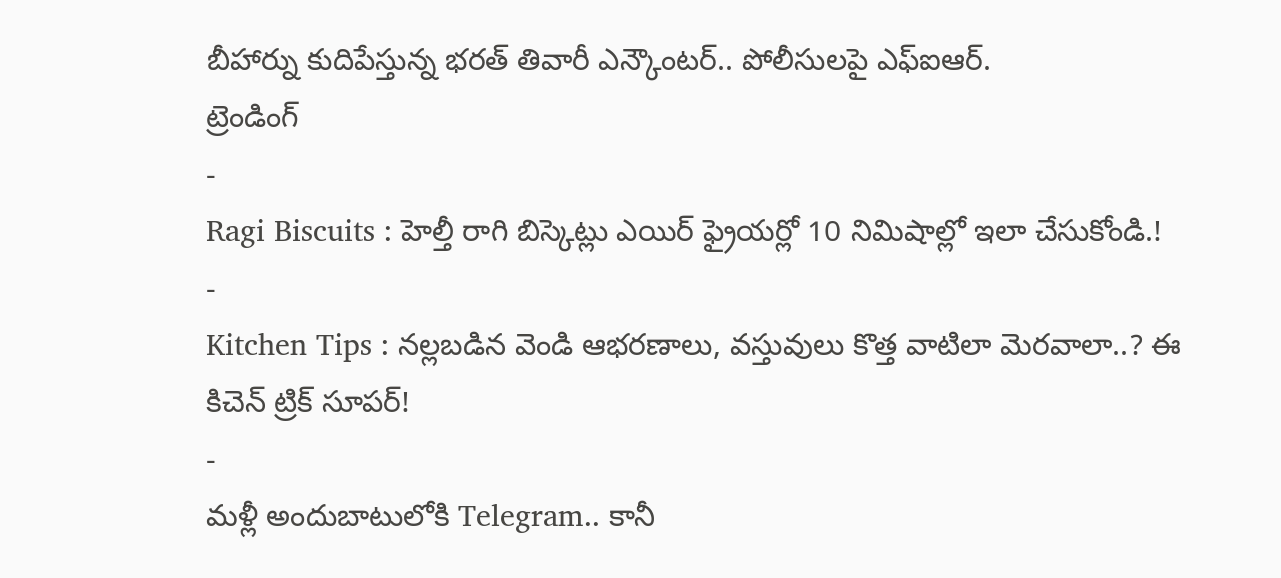బీహార్ను కుదిపేస్తున్న భరత్ తివారీ ఎన్కౌంటర్.. పోలీసులపై ఎఫ్ఐఆర్.
ట్రెండింగ్
-
Ragi Biscuits : హెల్తీ రాగి బిస్కెట్లు ఎయిర్ ఫ్రైయర్లో 10 నిమిషాల్లో ఇలా చేసుకోండి.!
-
Kitchen Tips : నల్లబడిన వెండి ఆభరణాలు, వస్తువులు కొత్త వాటిలా మెరవాలా..? ఈ కిచెన్ ట్రిక్ సూపర్!
-
మళ్లీ అందుబాటులోకి Telegram.. కానీ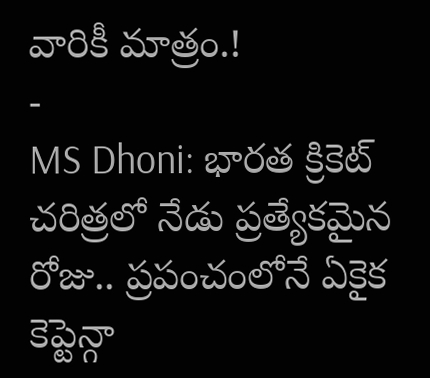వారికీ మాత్రం.!
-
MS Dhoni: భారత క్రికెట్ చరిత్రలో నేడు ప్రత్యేకమైన రోజు.. ప్రపంచంలోనే ఏకైక కెప్టెన్గా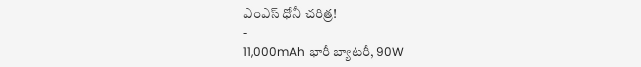ఎంఎస్ ధోనీ చరిత్ర!
-
11,000mAh భారీ బ్యాటరీ, 90W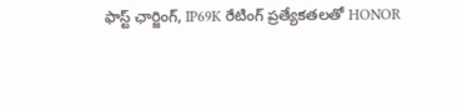ఫాస్ట్ ఛార్జింగ్, IP69K రేటింగ్ ప్రత్యేకతలతో HONOR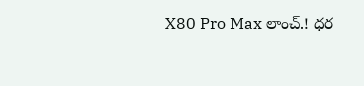X80 Pro Max లాంచ్.! ధర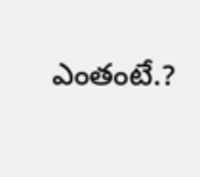ఎంతంటే.?